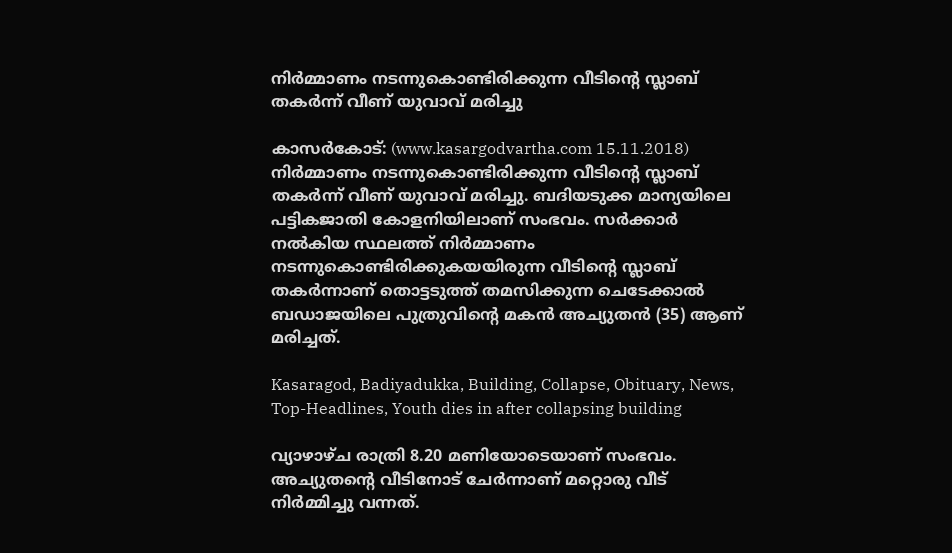നിര്‍മ്മാണം നടന്നുകൊണ്ടിരിക്കുന്ന വീടിന്റെ സ്ലാബ് തകര്‍ന്ന് വീണ് യുവാവ് മരിച്ചു

കാസര്‍കോട്: (www.kasargodvartha.com 15.11.2018) നിര്‍മ്മാണം നടന്നുകൊണ്ടിരിക്കുന്ന വീടിന്റെ സ്ലാബ് തകര്‍ന്ന് വീണ് യുവാവ് മരിച്ചു. ബദിയടുക്ക മാന്യയിലെ പട്ടികജാതി കോളനിയിലാണ് സംഭവം. സര്‍ക്കാര്‍ നല്‍കിയ സ്ഥലത്ത് നിര്‍മ്മാണം നടന്നുകൊണ്ടിരിക്കുകയയിരുന്ന വീടിന്റെ സ്ലാബ് തകര്‍ന്നാണ് തൊട്ടടുത്ത് തമസിക്കുന്ന ചെടേക്കാല്‍ ബഡാജയിലെ പുത്രുവിന്റെ മകന്‍ അച്യുതന്‍ (35) ആണ് മരിച്ചത്.

Kasaragod, Badiyadukka, Building, Collapse, Obituary, News, Top-Headlines, Youth dies in after collapsing building

വ്യാഴാഴ്ച രാത്രി 8.20 മണിയോടെയാണ് സംഭവം. അച്യുതന്റെ വീടിനോട് ചേര്‍ന്നാണ് മറ്റൊരു വീട് നിര്‍മ്മിച്ചു വന്നത്.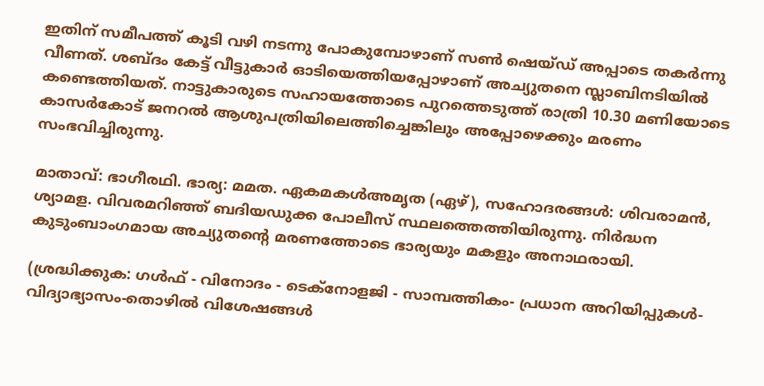ഇതിന് സമീപത്ത് കൂടി വഴി നടന്നു പോകുമ്പോഴാണ് സണ്‍ ഷെയ്ഡ് അപ്പാടെ തകര്‍ന്നു വീണത്. ശബ്ദം കേട്ട് വീട്ടുകാര്‍ ഓടിയെത്തിയപ്പോഴാണ് അച്യുതനെ സ്ലാബിനടിയില്‍ കണ്ടെത്തിയത്. നാട്ടുകാരുടെ സഹായത്തോടെ പുറത്തെടുത്ത് രാത്രി 10.30 മണിയോടെ കാസര്‍കോട് ജനറല്‍ ആശുപത്രിയിലെത്തിച്ചെങ്കിലും അപ്പോഴെക്കും മരണം സംഭവിച്ചിരുന്നു.

മാതാവ്: ഭാഗീരഥി. ഭാര്യ: മമത. ഏകമകള്‍അമൃത (ഏഴ്), സഹോദരങ്ങള്‍: ശിവരാമന്‍, ശ്യാമള. വിവരമറിഞ്ഞ് ബദിയഡുക്ക പോലീസ് സ്ഥലത്തെത്തിയിരുന്നു. നിര്‍ദ്ധന കുടുംബാംഗമായ അച്യുതന്റെ മരണത്തോടെ ഭാര്യയും മകളും അനാഥരായി.

(ശ്രദ്ധിക്കുക: ഗൾഫ് - വിനോദം - ടെക്നോളജി - സാമ്പത്തികം- പ്രധാന അറിയിപ്പുകൾ-വിദ്യാഭ്യാസം-തൊഴിൽ വിശേഷങ്ങൾ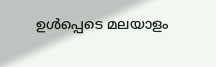ഉൾപ്പെടെ മലയാളം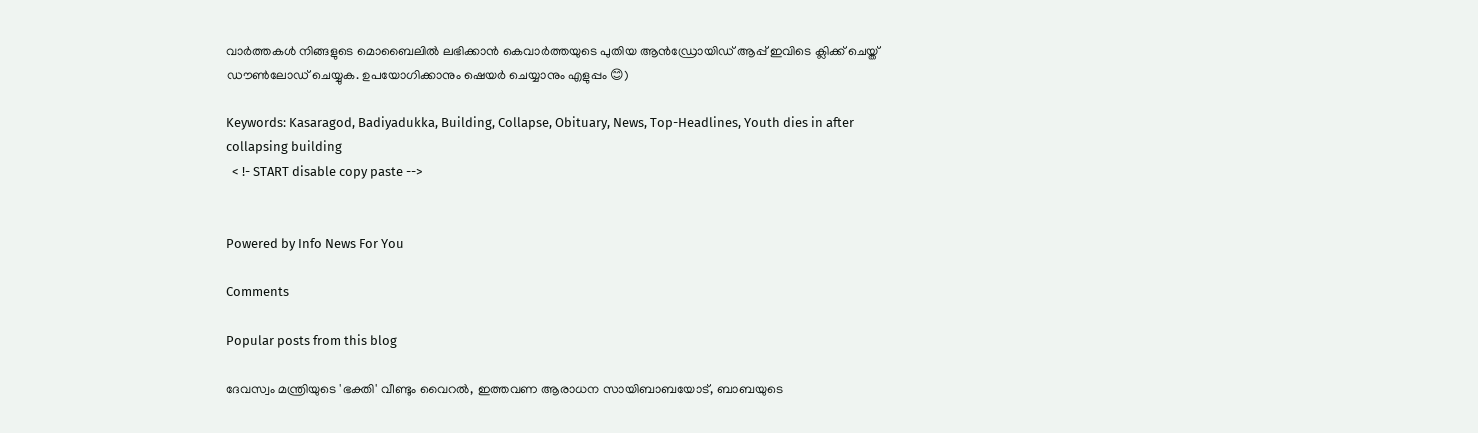വാർത്തകൾ നിങ്ങളുടെ മൊബൈലിൽ ലഭിക്കാൻ കെവാർത്തയുടെ പുതിയ ആൻഡ്രോയിഡ് ആപ്പ് ഇവിടെ ക്ലിക്ക് ചെയ്ത് ഡൗൺലോഡ് ചെയ്യുക. ഉപയോഗിക്കാനും ഷെയർ ചെയ്യാനും എളുപ്പം 😊)

Keywords: Kasaragod, Badiyadukka, Building, Collapse, Obituary, News, Top-Headlines, Youth dies in after collapsing building
  < !- START disable copy paste -->


Powered by Info News For You

Comments

Popular posts from this blog

ദേവസ്വം മന്ത്രിയുടെ 'ഭക്തി' വീണ്ടും വൈറല്‍, ഇത്തവണ ആരാധന സായിബാബയോട്, ബാബയുടെ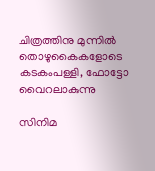ചിത്രത്തിനു മുന്നില്‍ തൊഴുകൈകളോടെ കടകംപള്ളി, ഫോട്ടോ വൈറലാകുന്നു

സിനിമ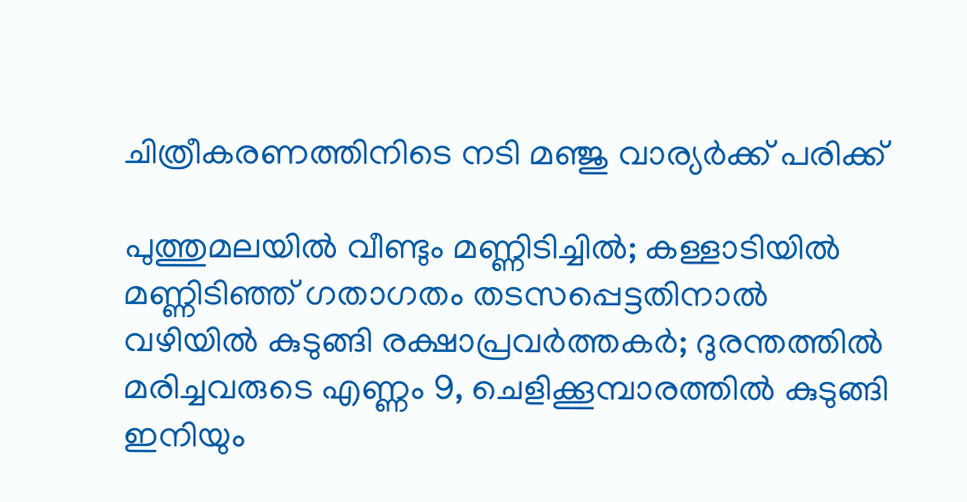ചിത്രീകരണത്തിനിടെ നടി മഞ്ജു വാര്യര്‍ക്ക് പരിക്ക്

പുത്തുമലയില്‍ വീണ്ടും മണ്ണിടിച്ചില്‍; കള്ളാടിയില്‍ മണ്ണിടിഞ്ഞ് ഗതാഗതം തടസപ്പെട്ടതിനാല്‍ വഴിയില്‍ കുടുങ്ങി രക്ഷാപ്രവര്‍ത്തകര്‍; ദുരന്തത്തില്‍ മരിച്ചവരുടെ എണ്ണം 9, ചെളിക്കൂമ്പാരത്തില്‍ കുടുങ്ങി ഇനിയും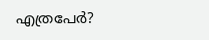എത്രപേര്‍?